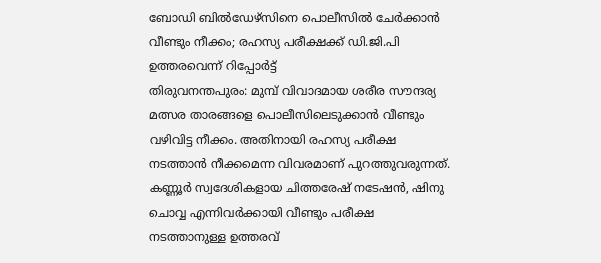ബോഡി ബിൽഡേഴ്സിനെ പൊലീസിൽ ചേർക്കാൻ വീണ്ടും നീക്കം; രഹസ്യ പരീക്ഷക്ക് ഡി.ജി.പി ഉത്തരവെന്ന് റിപ്പോർട്ട്
തിരുവനന്തപുരം: മുമ്പ് വിവാദമായ ശരീര സൗന്ദര്യ മത്സര താരങ്ങളെ പൊലീസിലെടുക്കാൻ വീണ്ടും വഴിവിട്ട നീക്കം. അതിനായി രഹസ്യ പരീക്ഷ നടത്താൻ നീക്കമെന്ന വിവരമാണ് പുറത്തുവരുന്നത്.
കണ്ണൂർ സ്വദേശികളായ ചിത്തരേഷ് നടേഷൻ, ഷിനു ചൊവ്വ എന്നിവർക്കായി വീണ്ടും പരീക്ഷ നടത്താനുള്ള ഉത്തരവ്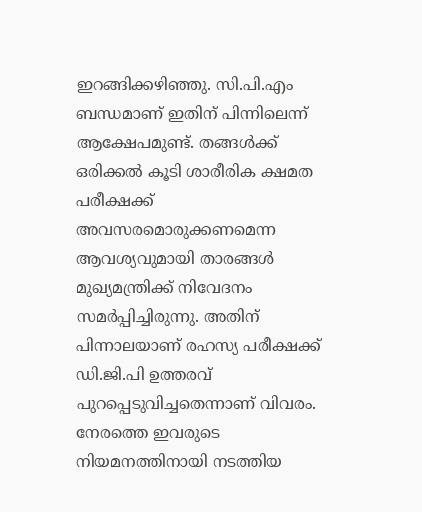ഇറങ്ങിക്കഴിഞ്ഞു. സി.പി.എം ബന്ധമാണ് ഇതിന് പിന്നിലെന്ന് ആക്ഷേപമുണ്ട്. തങ്ങൾക്ക് ഒരിക്കൽ കൂടി ശാരീരിക ക്ഷമത പരീക്ഷക്ക് അവസരമൊരുക്കണമെന്ന ആവശ്യവുമായി താരങ്ങൾ മുഖ്യമന്ത്രിക്ക് നിവേദനം സമർപ്പിച്ചിരുന്നു. അതിന് പിന്നാലയാണ് രഹസ്യ പരീക്ഷക്ക് ഡി.ജി.പി ഉത്തരവ് പുറപ്പെടുവിച്ചതെന്നാണ് വിവരം.
നേരത്തെ ഇവരുടെ നിയമനത്തിനായി നടത്തിയ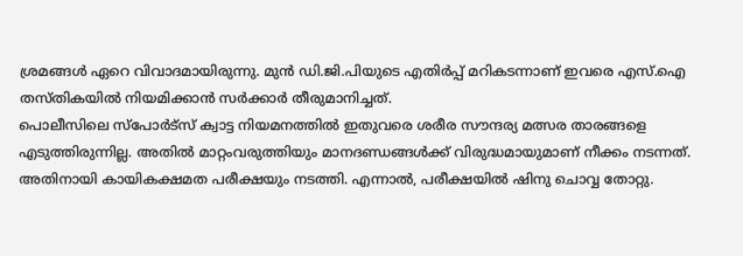ശ്രമങ്ങൾ ഏറെ വിവാദമായിരുന്നു. മുൻ ഡി.ജി.പിയുടെ എതിർപ്പ് മറികടന്നാണ് ഇവരെ എസ്.ഐ തസ്തികയിൽ നിയമിക്കാൻ സർക്കാർ തീരുമാനിച്ചത്.
പൊലീസിലെ സ്പോർട്സ് ക്വാട്ട നിയമനത്തിൽ ഇതുവരെ ശരീര സൗന്ദര്യ മത്സര താരങ്ങളെ എടുത്തിരുന്നില്ല. അതിൽ മാറ്റംവരുത്തിയും മാനദണ്ഡങ്ങൾക്ക് വിരുദ്ധമായുമാണ് നീക്കം നടന്നത്. അതിനായി കായികക്ഷമത പരീക്ഷയും നടത്തി. എന്നാൽ, പരീക്ഷയിൽ ഷിനു ചൊവ്വ തോറ്റു.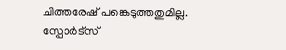ചിത്തരേഷ് പങ്കെടുത്തതുമില്ല. സ്പോർട്സ്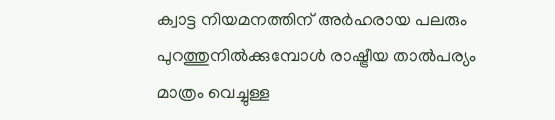ക്വാട്ട നിയമനത്തിന് അർഹരായ പലരും പുറത്തുനിൽക്കുമ്പോൾ രാഷ്ട്രീയ താൽപര്യം മാത്രം വെച്ചുള്ള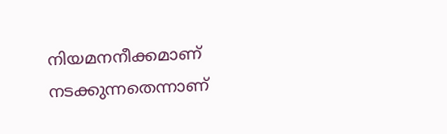നിയമനനീക്കമാണ് നടക്കുന്നതെന്നാണ്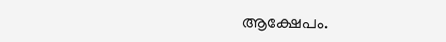ആക്ഷേപം.